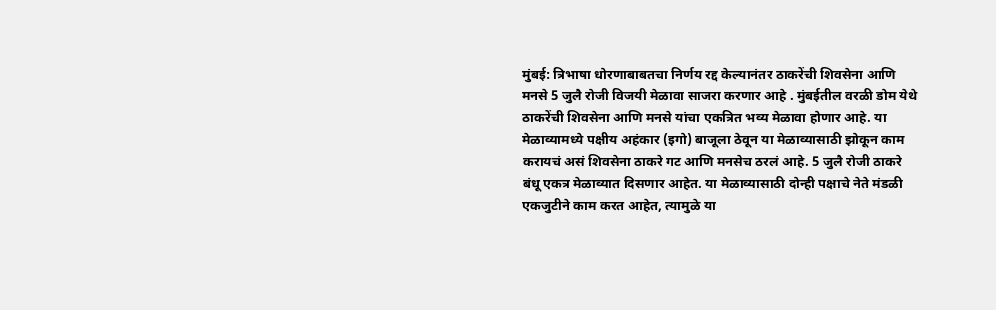मुंबई: त्रिभाषा धोरणाबाबतचा निर्णय रद्द केल्यानंतर ठाकरेंची शिवसेना आणि मनसे 5 जुलै रोजी विजयी मेळावा साजरा करणार आहे . मुंबईतील वरळी डोम येथे ठाकरेंची शिवसेना आणि मनसे यांचा एकत्रित भव्य मेळावा होणार आहे. या मेळाव्यामध्ये पक्षीय अहंकार (इगो) बाजूला ठेवून या मेळाव्यासाठी झोकून काम करायचं असं शिवसेना ठाकरे गट आणि मनसेच ठरलं आहे. 5 जुलै रोजी ठाकरे बंधू एकत्र मेळाव्यात दिसणार आहेत. या मेळाव्यासाठी दोन्ही पक्षाचे नेते मंडळी एकजुटीने काम करत आहेत, त्यामुळे या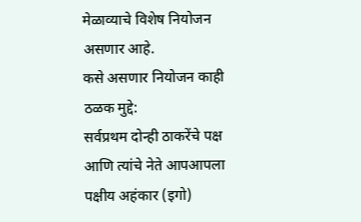मेळाव्याचे विशेष नियोजन असणार आहे.
कसे असणार नियोजन काही ठळक मुद्दे:
सर्वप्रथम दोन्ही ठाकरेंचे पक्ष आणि त्यांचे नेते आपआपला पक्षीय अहंकार (इगो)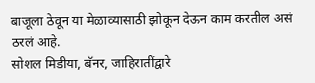बाजूला ठेवून या मेळाव्यासाठी झोकून देऊन काम करतील असं ठरलं आहे.
सोशल मिडीया, बॅनर, जाहिरातींद्वारे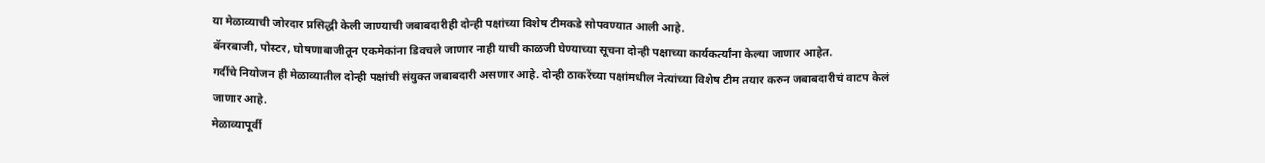या मेळाव्याची जोरदार प्रसिद्धी केली जाण्याची जबाबदारीही दोन्ही पक्षांच्या विशेष टीमकडे सोपवण्यात आली आहे.
बॅनरबाजी, पोस्टर, घोषणाबाजीतून एकमेकांना डिवचले जाणार नाही याची काळजी घेण्याच्या सूचना दोन्ही पक्षाच्या कार्यकर्त्यांना केल्या जाणार आहेत.
गर्दीचे नियोजन ही मेळाव्यातील दोन्ही पक्षांची संयुक्त जबाबदारी असणार आहे. दोन्ही ठाकरेंच्या पक्षांमधील नेत्यांच्या विशेष टीम तयार करुन जबाबदारीचं वाटप केलं जाणार आहे.
मेळाव्यापूर्वी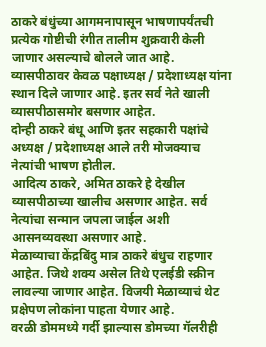ठाकरे बंधुंच्या आगमनापासून भाषणापर्यंतची प्रत्येक गोष्टीची रंगीत तालीम शुक्रवारी केली जाणार असल्याचे बोलले जात आहे.
व्यासपीठावर केवळ पक्षाध्यक्ष / प्रदेशाध्यक्ष यांना स्थान दिले जाणार आहे. इतर सर्व नेते खाली व्यासपीठासमोर बसणार आहेत.
दोन्ही ठाकरे बंधू आणि इतर सहकारी पक्षांचे अध्यक्ष / प्रदेशाध्यक्ष आले तरी मोजक्याच नेत्यांची भाषण होतील.
आदित्य ठाकरे, अमित ठाकरे हे देखील व्यासपीठाच्या खालीच असणार आहेत. सर्व नेत्यांचा सन्मान जपला जाईल अशी आसनव्यवस्था असणार आहे.
मेळाव्याचा केंद्रबिंदु मात्र ठाकरे बंधुच राहणार आहेत. जिथे शक्य असेल तिथे एलईडी स्क्रीन लावल्या जाणार आहेत. विजयी मेळाव्याचं थेट प्रक्षेपण लोकांना पाहता येणार आहे.
वरळी डोममध्ये गर्दी झाल्यास डोमच्या गॅलरीही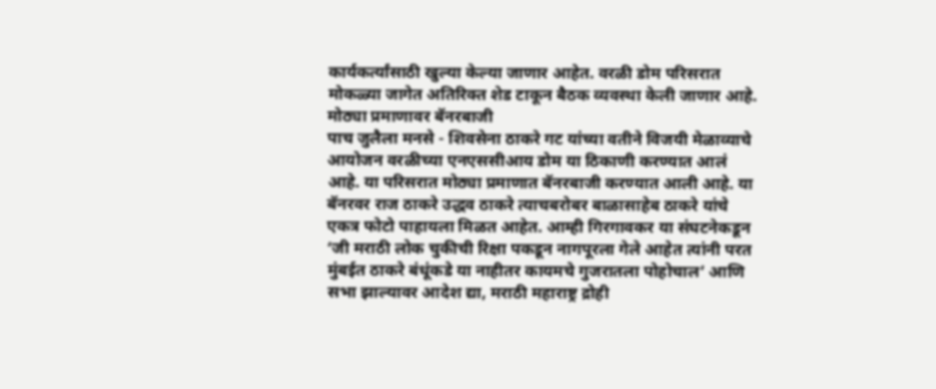कार्यकर्त्यांसाठी खुल्या केल्या जाणार आहेत. वरळी डोम परिसरात मोकळ्या जागेत अतिरिक्त शेड टाकून बैठक व्यवस्था केली जाणार आहे.
मोठ्या प्रमाणावर बॅनरबाजी
पाच जुलैला मनसे - शिवसेना ठाकरे गट यांच्या वतीने विजयी मेळाव्याचे आयोजन वरळीच्या एनएससीआय डोम या ठिकाणी करण्यात आलं आहे. या परिसरात मोठ्या प्रमाणात बॅनरबाजी करण्यात आली आहे. या बॅनरवर राज ठाकरे उद्धव ठाकरे त्याचबरोबर बाळासाहेब ठाकरे यांचे एकत्र फोटो पाहायला मिळत आहेत. आम्ही गिरगावकर या संघटनेकडून ‘जी मराठी लोक चुकीची रिक्षा पकडून नागपूरला गेले आहेत त्यांनी परत मुंबईत ठाकरे बंधूंकडे या नाहीतर कायमचे गुजरातला पोहोचाल’ आणि सभा झाल्यावर आदेश द्या, मराठी महाराष्ट्र द्रोही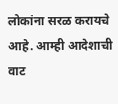लोकांना सरळ करायचे आहे. आम्ही आदेशाची वाट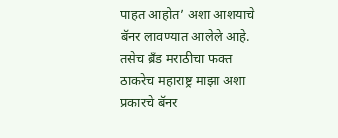पाहत आहोत’ अशा आशयाचे बॅनर लावण्यात आलेले आहे. तसेच ब्रँड मराठीचा फक्त ठाकरेच महाराष्ट्र माझा अशा प्रकारचे बॅनर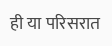ही या परिसरात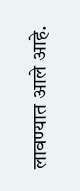लावण्यात आले आहे.